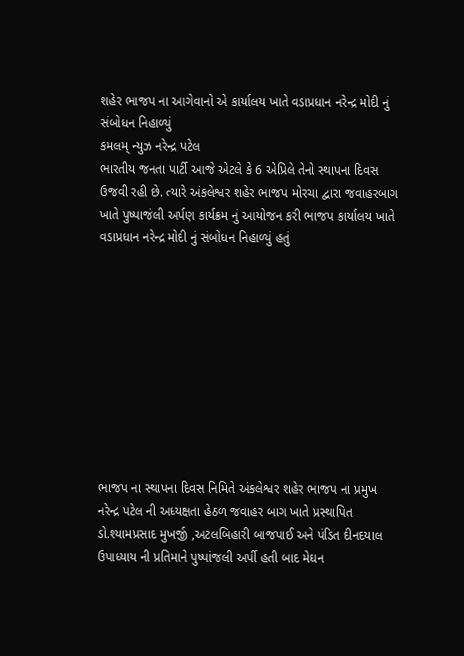શહેર ભાજપ ના આગેવાનો એ કાર્યાલય ખાતે વડાપ્રધાન નરેન્દ્ર મોદી નું સંબોધન નિહાળ્યું
કમલમ્ ન્યુઝ નરેન્દ્ર પટેલ
ભારતીય જનતા પાર્ટી આજે એટલે કે 6 એપ્રિલે તેનો સ્થાપના દિવસ ઉજવી રહી છે. ત્યારે અંકલેશ્વર શહેર ભાજપ મોરચા દ્વારા જવાહરબાગ ખાતે પુષ્પાજંલી અર્પણ કાર્યક્રમ નું આયોજન કરી ભાજપ કાર્યાલય ખાતે વડાપ્રધાન નરેન્દ્ર મોદી નું સંબોધન નિહાળ્યું હતું










ભાજપ ના સ્થાપના દિવસ નિમિતે અંકલેશ્વર શહેર ભાજપ ના પ્રમુખ નરેન્દ્ર પટેલ ની અધ્યક્ષતા હેઠળ જવાહર બાગ ખાતે પ્રસ્થાપિત ડો.શ્યામપ્રસાદ મુખર્જી ,અટલબિહારી બાજપાઈ અને પંડિત દીનદયાલ ઉપાધ્યાય ની પ્રતિમાને પુષ્પાંજલી અર્પી હતી બાદ મેઘન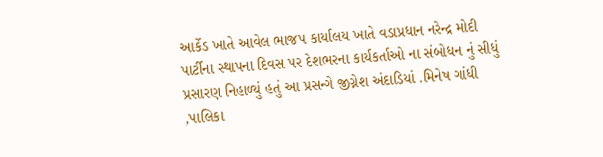આર્કેડ ખાતે આવેલ ભાજપ કાર્યાલય ખાતે વડાપ્રધાન નરેન્દ્ર મોદી પાર્ટીના સ્થાપના દિવસ પર દેશભરના કાર્યકર્તાઓ ના સંબોધન નું સીધું પ્રસારણ નિહાળ્યું હતું આ પ્રસન્ગે જીગ્નેશ અંદાડિયાં .મિનેષ ગાંધી ,પાલિકા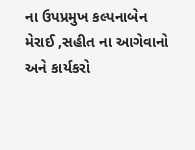ના ઉપપ્રમુખ કલ્પનાબેન મેરાઈ ,સહીત ના આગેવાનો અને કાર્યકરો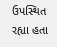ઉપસ્થિત રહ્યા હતા